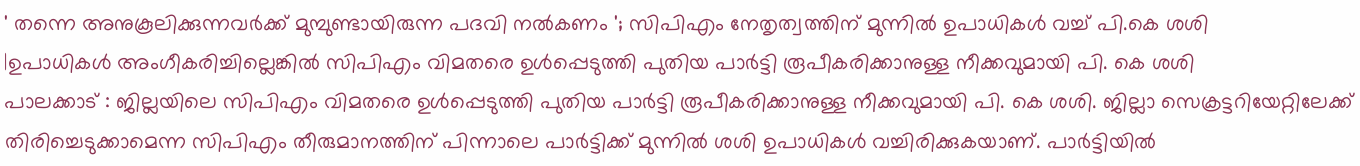' തന്നെ അനുകൂലിക്കുന്നവർക്ക് മുമ്പുണ്ടായിരുന്ന പദവി നൽകണം '; സിപിഎം നേതൃത്വത്തിന് മുന്നിൽ ഉപാധികൾ വച്ച് പി.കെ ശശി
|ഉപാധികൾ അംഗീകരിച്ചില്ലെങ്കിൽ സിപിഎം വിമതരെ ഉൾപ്പെടുത്തി പുതിയ പാർട്ടി രൂപീകരിക്കാനുള്ള നീക്കവുമായി പി. കെ ശശി
പാലക്കാട് : ജില്ലയിലെ സിപിഎം വിമതരെ ഉൾപ്പെടുത്തി പുതിയ പാർട്ടി രൂപീകരിക്കാനുള്ള നീക്കവുമായി പി. കെ ശശി. ജില്ലാ സെക്രട്ടറിയേറ്റിലേക്ക് തിരിച്ചെടുക്കാമെന്ന സിപിഎം തീരുമാനത്തിന് പിന്നാലെ പാർട്ടിക്ക് മുന്നിൽ ശശി ഉപാധികൾ വച്ചിരിക്കുകയാണ്. പാർട്ടിയിൽ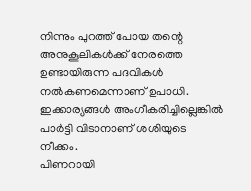നിന്നും പുറത്ത് പോയ തന്റെ അനുകൂലികൾക്ക് നേരത്തെ ഉണ്ടായിരുന്ന പദവികൾ നൽകണമെന്നാണ് ഉപാധി. ഇക്കാര്യങ്ങൾ അംഗീകരിച്ചില്ലെങ്കിൽ പാർട്ടി വിടാനാണ് ശശിയുടെ നീക്കം.
പിണറായി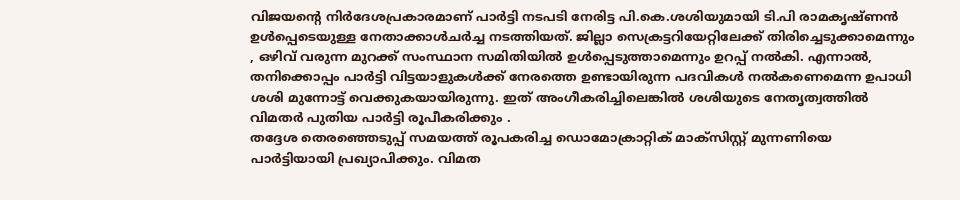വിജയന്റെ നിർദേശപ്രകാരമാണ് പാർട്ടി നടപടി നേരിട്ട പി.കെ.ശശിയുമായി ടി.പി രാമകൃഷ്ണൻ ഉൾപ്പെടെയുള്ള നേതാക്കാൾചർച്ച നടത്തിയത്. ജില്ലാ സെക്രട്ടറിയേറ്റിലേക്ക് തിരിച്ചെടുക്കാമെന്നും , ഒഴിവ് വരുന്ന മുറക്ക് സംസ്ഥാന സമിതിയിൽ ഉൾപ്പെടുത്താമെന്നും ഉറപ്പ് നൽകി. എന്നാൽ, തനിക്കൊപ്പം പാർട്ടി വിട്ടയാളുകൾക്ക് നേരത്തെ ഉണ്ടായിരുന്ന പദവികൾ നൽകണെമെന്ന ഉപാധി ശശി മുന്നോട്ട് വെക്കുകയായിരുന്നു. ഇത് അംഗീകരിച്ചിലെങ്കിൽ ശശിയുടെ നേതൃത്വത്തിൽ വിമതർ പുതിയ പാർട്ടി രൂപീകരിക്കും .
തദ്ദേശ തെരഞ്ഞെടുപ്പ് സമയത്ത് രൂപകരിച്ച ഡൊമോക്രാറ്റിക് മാക്സിസ്റ്റ് മുന്നണിയെ പാർട്ടിയായി പ്രഖ്യാപിക്കും. വിമത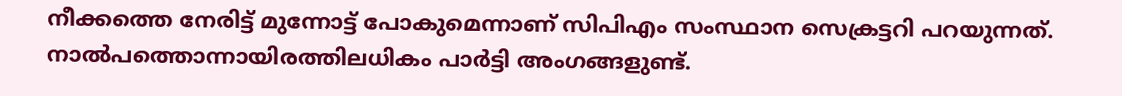നീക്കത്തെ നേരിട്ട് മുന്നോട്ട് പോകുമെന്നാണ് സിപിഎം സംസ്ഥാന സെക്രട്ടറി പറയുന്നത്. നാൽപത്തൊന്നായിരത്തിലധികം പാർട്ടി അംഗങ്ങളുണ്ട്.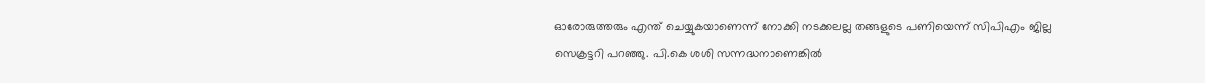ഓരോരുത്തരും എന്ത് ചെയ്യുകയാണെന്ന് നോക്കി നടക്കലല്ല തങ്ങളുടെ പണിയെന്ന് സിപിഎം ജില്ല സെക്രട്ടറി പറഞ്ഞു. പി.കെ ശശി സന്നദ്ധനാണെങ്കിൽ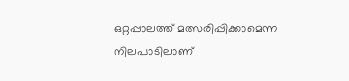ഒറ്റപ്പാലത്ത് മത്സരിപ്പിക്കാമെന്ന നിലപാടിലാണ്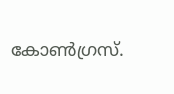കോൺഗ്രസ്.